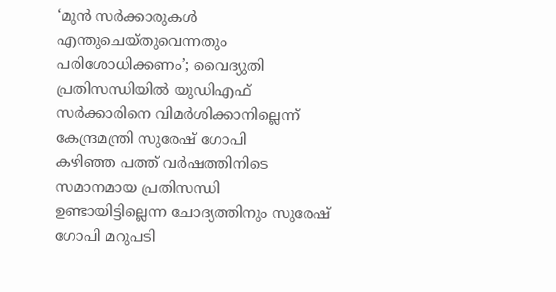‘മുൻ സർക്കാരുകൾ എന്തുചെയ്തുവെന്നതും പരിശോധിക്കണം’; വൈദ്യുതി പ്രതിസന്ധിയിൽ യുഡിഎഫ് സർക്കാരിനെ വിമർശിക്കാനില്ലെന്ന് കേന്ദ്രമന്ത്രി സുരേഷ് ഗോപി
കഴിഞ്ഞ പത്ത് വർഷത്തിനിടെ സമാനമായ പ്രതിസന്ധി ഉണ്ടായിട്ടില്ലെന്ന ചോദ്യത്തിനും സുരേഷ് ഗോപി മറുപടി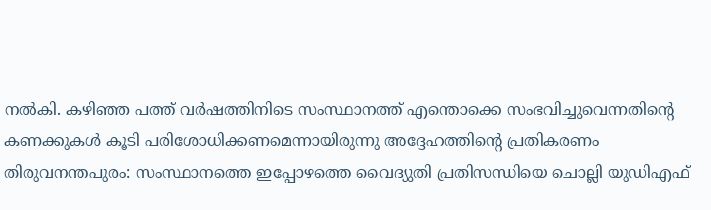നൽകി. കഴിഞ്ഞ പത്ത് വർഷത്തിനിടെ സംസ്ഥാനത്ത് എന്തൊക്കെ സംഭവിച്ചുവെന്നതിന്റെ കണക്കുകൾ കൂടി പരിശോധിക്കണമെന്നായിരുന്നു അദ്ദേഹത്തിന്റെ പ്രതികരണം
തിരുവനന്തപുരം: സംസ്ഥാനത്തെ ഇപ്പോഴത്തെ വൈദ്യുതി പ്രതിസന്ധിയെ ചൊല്ലി യുഡിഎഫ്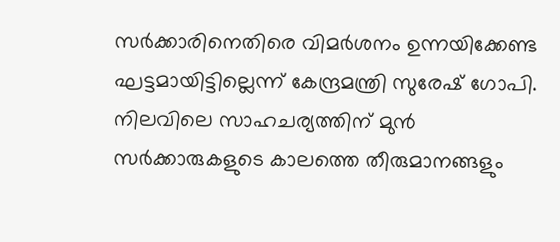സർക്കാരിനെതിരെ വിമർശനം ഉന്നയിക്കേണ്ട ഘട്ടമായിട്ടില്ലെന്ന് കേന്ദ്രമന്ത്രി സുരേഷ് ഗോപി. നിലവിലെ സാഹചര്യത്തിന് മുൻ സർക്കാരുകളുടെ കാലത്തെ തീരുമാനങ്ങളും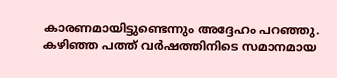കാരണമായിട്ടുണ്ടെന്നും അദ്ദേഹം പറഞ്ഞു.
കഴിഞ്ഞ പത്ത് വർഷത്തിനിടെ സമാനമായ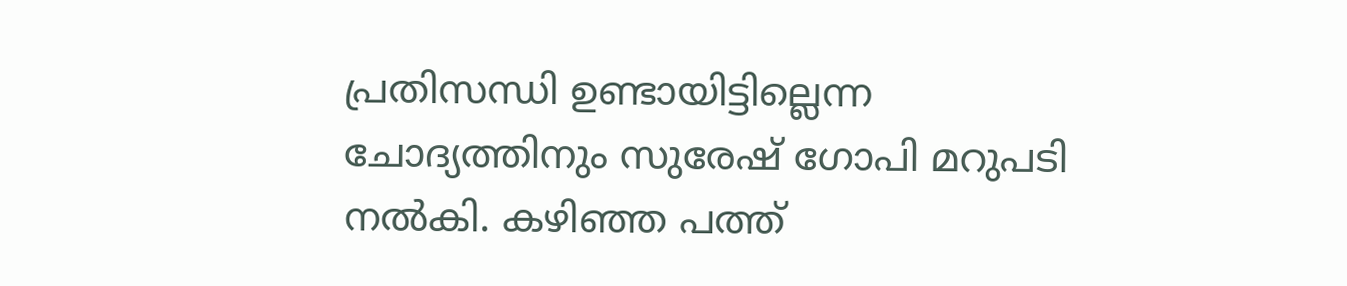പ്രതിസന്ധി ഉണ്ടായിട്ടില്ലെന്ന ചോദ്യത്തിനും സുരേഷ് ഗോപി മറുപടി നൽകി. കഴിഞ്ഞ പത്ത്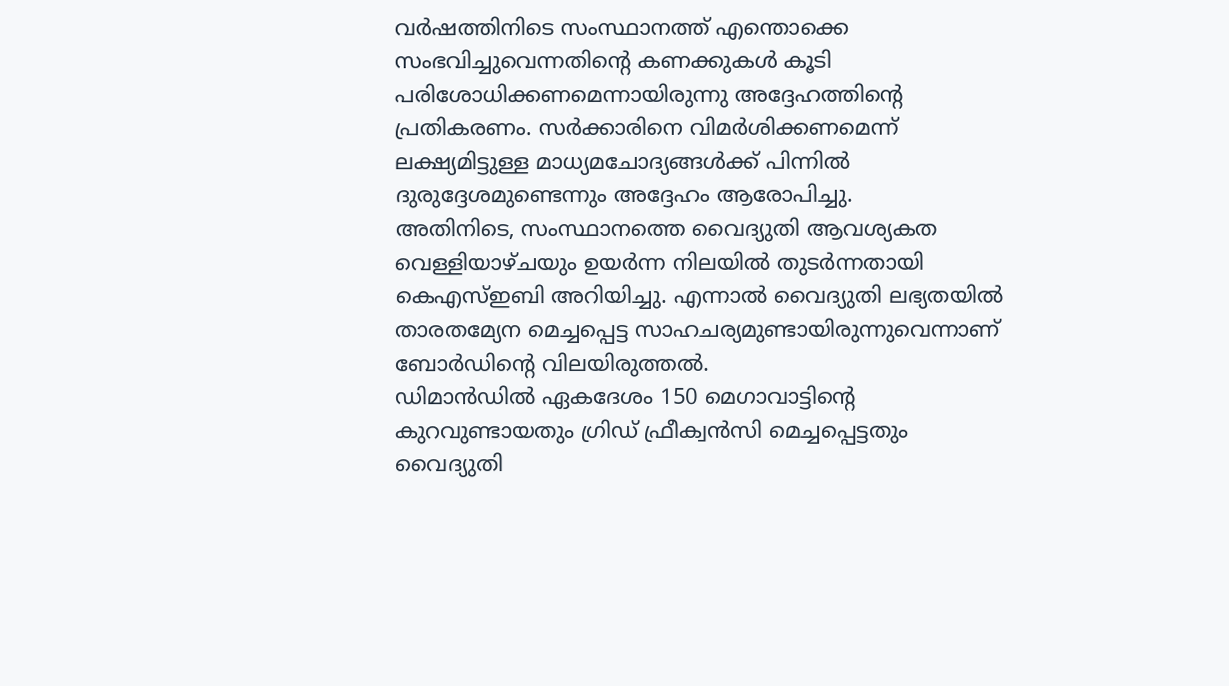വർഷത്തിനിടെ സംസ്ഥാനത്ത് എന്തൊക്കെ സംഭവിച്ചുവെന്നതിന്റെ കണക്കുകൾ കൂടി പരിശോധിക്കണമെന്നായിരുന്നു അദ്ദേഹത്തിന്റെ പ്രതികരണം. സർക്കാരിനെ വിമർശിക്കണമെന്ന് ലക്ഷ്യമിട്ടുള്ള മാധ്യമചോദ്യങ്ങൾക്ക് പിന്നിൽ ദുരുദ്ദേശമുണ്ടെന്നും അദ്ദേഹം ആരോപിച്ചു.
അതിനിടെ, സംസ്ഥാനത്തെ വൈദ്യുതി ആവശ്യകത വെള്ളിയാഴ്ചയും ഉയർന്ന നിലയിൽ തുടർന്നതായി കെഎസ്ഇബി അറിയിച്ചു. എന്നാൽ വൈദ്യുതി ലഭ്യതയിൽ താരതമ്യേന മെച്ചപ്പെട്ട സാഹചര്യമുണ്ടായിരുന്നുവെന്നാണ് ബോർഡിന്റെ വിലയിരുത്തൽ.
ഡിമാൻഡിൽ ഏകദേശം 150 മെഗാവാട്ടിന്റെ കുറവുണ്ടായതും ഗ്രിഡ് ഫ്രീക്വൻസി മെച്ചപ്പെട്ടതും വൈദ്യുതി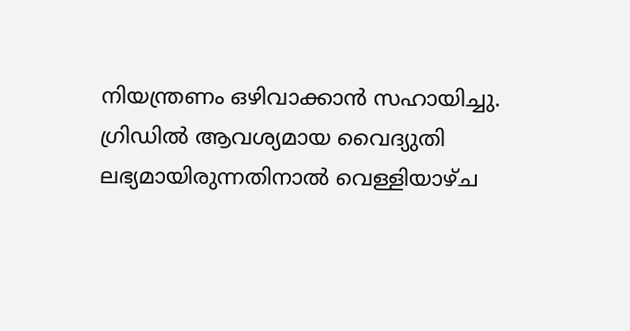നിയന്ത്രണം ഒഴിവാക്കാൻ സഹായിച്ചു. ഗ്രിഡിൽ ആവശ്യമായ വൈദ്യുതി ലഭ്യമായിരുന്നതിനാൽ വെള്ളിയാഴ്ച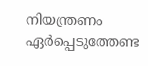നിയന്ത്രണം ഏർപ്പെടുത്തേണ്ട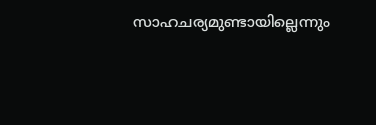സാഹചര്യമുണ്ടായില്ലെന്നും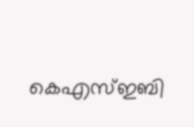കെഎസ്ഇബി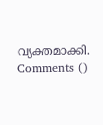വ്യക്തമാക്കി.
Comments ()